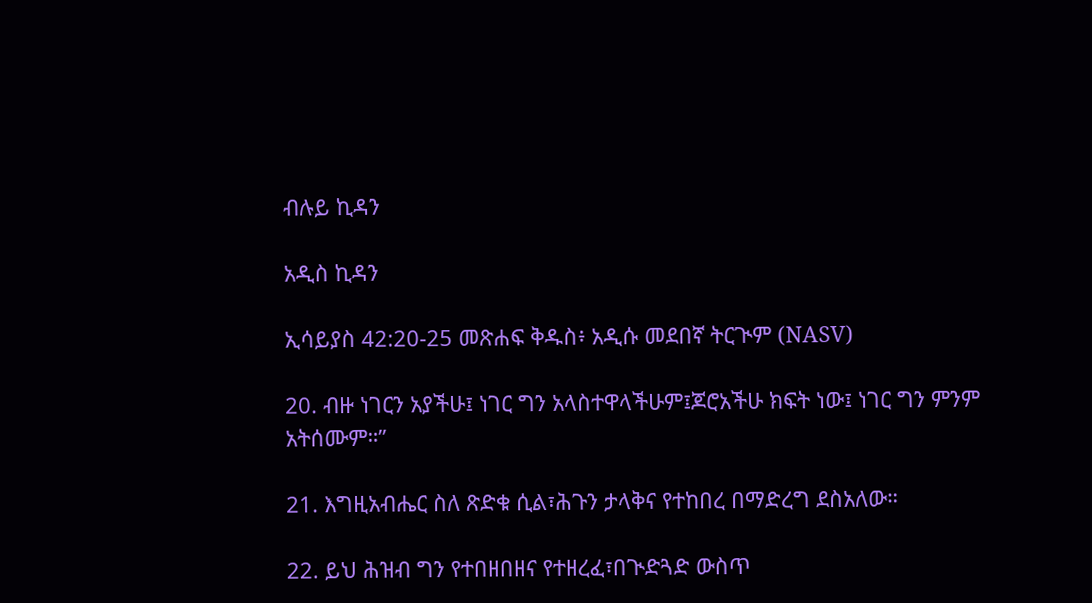ብሉይ ኪዳን

አዲስ ኪዳን

ኢሳይያስ 42:20-25 መጽሐፍ ቅዱስ፥ አዲሱ መደበኛ ትርጒም (NASV)

20. ብዙ ነገርን አያችሁ፤ ነገር ግን አላስተዋላችሁም፤ጆሮአችሁ ክፍት ነው፤ ነገር ግን ምንም አትሰሙም።”

21. እግዚአብሔር ስለ ጽድቁ ሲል፣ሕጉን ታላቅና የተከበረ በማድረግ ደስአለው።

22. ይህ ሕዝብ ግን የተበዘበዘና የተዘረፈ፣በጒድጓድ ውስጥ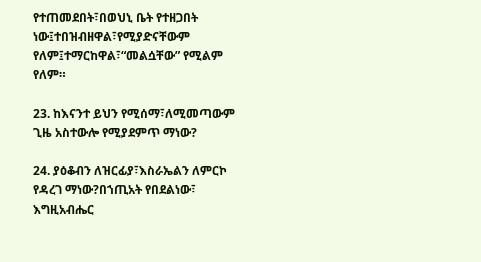የተጠመደበት፣በወህኒ ቤት የተዘጋበት ነው፤ተበዝብዘዋል፣የሚያድናቸውም የለም፤ተማርከዋል፣“መልሷቸው” የሚልም የለም።

23. ከእናንተ ይህን የሚሰማ፣ለሚመጣውም ጊዜ አስተውሎ የሚያደምጥ ማነው?

24. ያዕቆብን ለዝርፊያ፣እስራኤልን ለምርኮ የዳረገ ማነው?በኀጢአት የበደልነው፣ እግዚአብሔር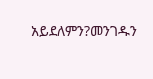አይደለምን?መንገዱን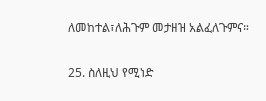ለመከተል፣ለሕጉም መታዘዝ አልፈለጉምና።

25. ስለዚህ የሚነድ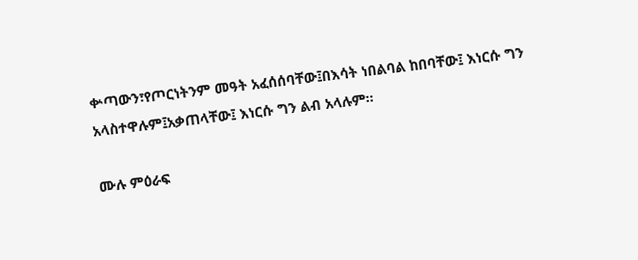ቍጣውን፣የጦርነትንም መዓት አፈሰሰባቸው፤በእሳት ነበልባል ከበባቸው፤ እነርሱ ግን አላስተዋሉም፤አቃጠላቸው፤ እነርሱ ግን ልብ አላሉም።

ሙሉ ምዕራፍ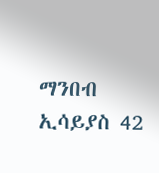ማንበብ ኢሳይያስ 42